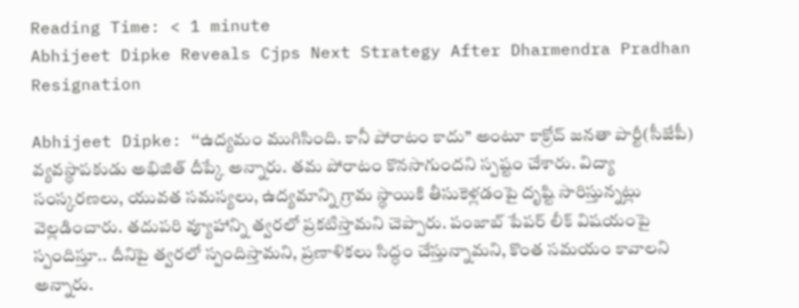Reading Time: < 1 minute
Abhijeet Dipke Reveals Cjps Next Strategy After Dharmendra Pradhan Resignation

Abhijeet Dipke: ‘‘ఉద్యమం ముగిసింది. కానీ పోరాటం కాదు’’ అంటూ కాక్రోచ్ జనతా పార్టీ(సీజేపీ) వ్యవస్థాపకుడు అభిజిత్ దీప్కే అన్నారు. తమ పోరాటం కొనసాగుందని స్పష్టం చేశారు. విద్యా సంస్కరణలు, యువత సమస్యలు, ఉద్యమాన్ని గ్రామ స్థాయికి తీసుకెళ్లడంపై దృష్టి సారిస్తున్నట్లు వెల్లడించారు. తదుపరి వ్యూహాన్ని త్వరలో ప్రకటిస్తామని చెప్పారు. పంజాబ్ పేపర్ లీక్ విషయంపై స్పందిస్తూ.. దీనిపై త్వరలో స్పందిస్తామని, ప్రణాళికలు సిద్ధం చేస్తున్నామని, కొంత సమయం కావాలని అన్నారు.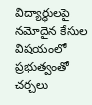విద్యార్థులపై నమోదైన కేసుల విషయంలో ప్రభుత్వంతో చర్చలు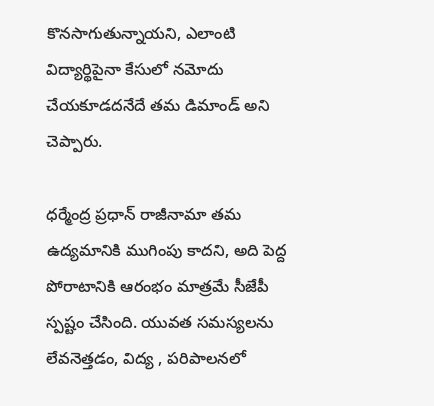కొనసాగుతున్నాయని, ఎలాంటి విద్యార్థిపైనా కేసులో నమోదు చేయకూడదనేదే తమ డిమాండ్ అని చెప్పారు.

ధర్మేంద్ర ప్రధాన్ రాజీనామా తమ ఉద్యమానికి ముగింపు కాదని, అది పెద్ద పోరాటానికి ఆరంభం మాత్రమే సీజేపీ స్పష్టం చేసింది. యువత సమస్యలను లేవనెత్తడం, విద్య , పరిపాలనలో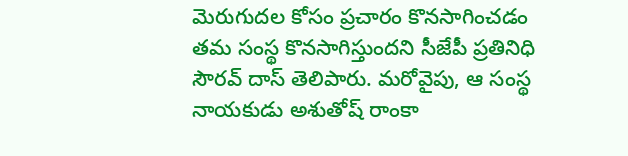మెరుగుదల కోసం ప్రచారం కొనసాగించడం తమ సంస్థ కొనసాగిస్తుందని సీజేపీ ప్రతినిధి సౌరవ్ దాస్ తెలిపారు. మరోవైపు, ఆ సంస్థ నాయకుడు అశుతోష్ రాంకా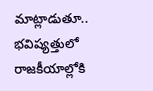మాట్లాడుతూ.. భవిష్యత్తులో రాజకీయాల్లోకి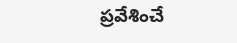ప్రవేశించే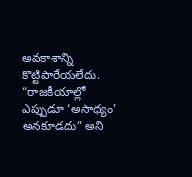అవకాశాన్ని కొట్టిపారేయలేదు. “రాజకీయాల్లో ఎప్పుడూ ‘అసాధ్యం’ అనకూడదు” అని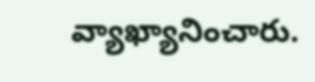వ్యాఖ్యానించారు.